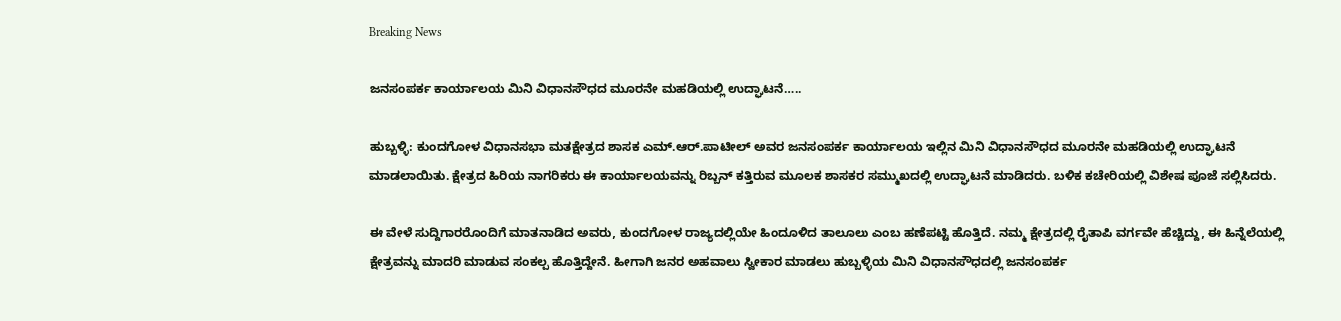Breaking News

ಜನಸಂಪರ್ಕ ಕಾರ್ಯಾಲಯ ಮಿನಿ ವಿಧಾನಸೌಧದ ಮೂರನೇ ಮಹಡಿಯಲ್ಲಿ ಉದ್ಘಾಟನೆ…..

ಹುಬ್ಬಳ್ಳಿ: ಕುಂದಗೋಳ ವಿಧಾನಸಭಾ ಮತಕ್ಷೇತ್ರದ ಶಾಸಕ ಎಮ್.ಆರ್.ಪಾಟೀಲ್ ಅವರ ಜನಸಂಪರ್ಕ ಕಾರ್ಯಾಲಯ ಇಲ್ಲಿನ ಮಿನಿ ವಿಧಾನಸೌಧದ ಮೂರನೇ ಮಹಡಿಯಲ್ಲಿ ಉದ್ಘಾಟನೆ ಮಾಡಲಾಯಿತು. ಕ್ಷೇತ್ರದ ಹಿರಿಯ ನಾಗರಿಕರು ಈ ಕಾರ್ಯಾಲಯವನ್ನು ರಿಬ್ಬನ್ ಕತ್ತಿರುವ ಮೂಲಕ ಶಾಸಕರ ಸಮ್ಮುಖದಲ್ಲಿ ಉದ್ಘಾಟನೆ ಮಾಡಿದರು. ಬಳಿಕ ಕಚೇರಿಯಲ್ಲಿ ವಿಶೇಷ ಪೂಜೆ ಸಲ್ಲಿಸಿದರು.

ಈ ವೇಳೆ ಸುದ್ದಿಗಾರರೊಂದಿಗೆ ಮಾತನಾಡಿದ ಅವರು, ಕುಂದಗೋಳ ರಾಜ್ಯದಲ್ಲಿಯೇ ಹಿಂದೂಳಿದ ತಾಲೂಲು ಎಂಬ ಹಣೆಪಟ್ಟಿ ಹೊತ್ತಿದೆ. ನಮ್ಮ ಕ್ಷೇತ್ರದಲ್ಲಿ ರೈತಾಪಿ ವರ್ಗವೇ ಹೆಚ್ಚಿದ್ದು, ಈ ಹಿನ್ನೆಲೆಯಲ್ಲಿ ಕ್ಷೇತ್ರವನ್ನು ಮಾದರಿ ಮಾಡುವ ಸಂಕಲ್ಪ ಹೊತ್ತಿದ್ದೇನೆ. ಹೀಗಾಗಿ ಜನರ ಅಹವಾಲು ಸ್ವೀಕಾರ ಮಾಡಲು ಹುಬ್ಬಳ್ಳಿಯ ಮಿನಿ ವಿಧಾನಸೌಧದಲ್ಲಿ ಜನಸಂಪರ್ಕ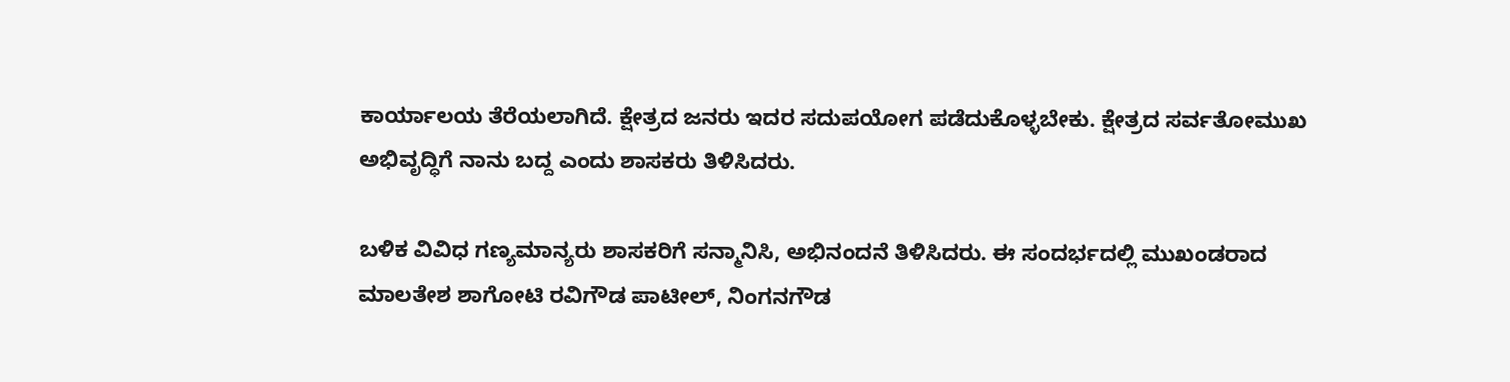ಕಾರ್ಯಾಲಯ ತೆರೆಯಲಾಗಿದೆ. ಕ್ಷೇತ್ರದ ಜನರು ಇದರ ಸದುಪಯೋಗ ಪಡೆದುಕೊಳ್ಳಬೇಕು. ಕ್ಷೇತ್ರದ ಸರ್ವತೋಮುಖ ಅಭಿವೃದ್ಧಿಗೆ ನಾನು ಬದ್ದ ಎಂದು ಶಾಸಕರು ತಿಳಿಸಿದರು.

ಬಳಿಕ ವಿವಿಧ ಗಣ್ಯಮಾನ್ಯರು ಶಾಸಕರಿಗೆ ಸನ್ಮಾನಿಸಿ, ಅಭಿನಂದನೆ ತಿಳಿಸಿದರು. ಈ ಸಂದರ್ಭದಲ್ಲಿ ಮುಖಂಡರಾದ ಮಾಲತೇಶ ಶಾಗೋಟಿ ರವಿಗೌಡ ಪಾಟೀಲ್, ನಿಂಗನಗೌಡ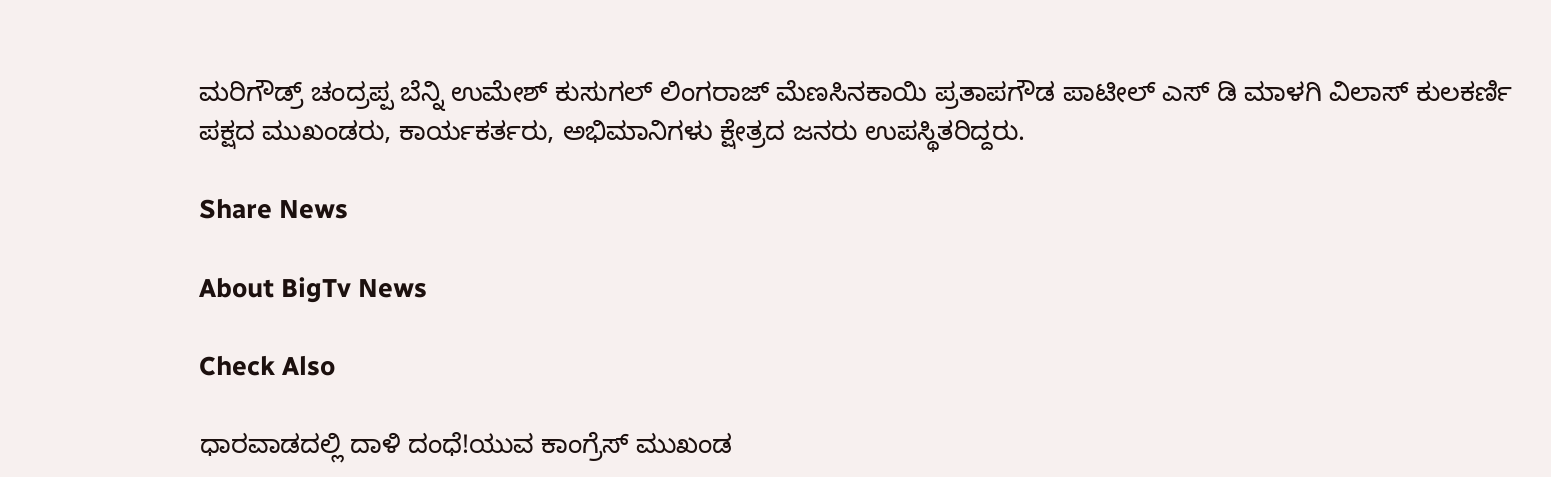ಮರಿಗೌಡ್ರ್ ಚಂದ್ರಪ್ಪ ಬೆನ್ನಿ ಉಮೇಶ್ ಕುಸುಗಲ್ ಲಿಂಗರಾಜ್ ಮೆಣಸಿನಕಾಯಿ ಪ್ರತಾಪಗೌಡ ಪಾಟೀಲ್ ಎಸ್ ಡಿ ಮಾಳಗಿ ವಿಲಾಸ್ ಕುಲಕರ್ಣಿ ಪಕ್ಷದ ಮುಖಂಡರು, ಕಾರ್ಯಕರ್ತರು, ಅಭಿಮಾನಿಗಳು ಕ್ಷೇತ್ರದ ಜನರು ಉಪಸ್ಥಿತರಿದ್ದರು.

Share News

About BigTv News

Check Also

ಧಾರವಾಡದಲ್ಲಿ ದಾಳಿ ದಂಧೆ!ಯುವ ಕಾಂಗ್ರೆಸ್ ಮುಖಂಡ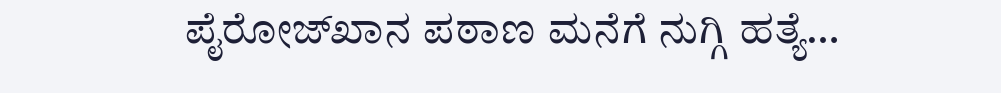ಪೈರೋಜ್‌ಖಾನ ಪಠಾಣ ಮನೆಗೆ ನುಗ್ಗಿ ಹತ್ಯೆ…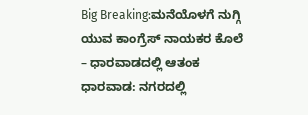Big Breaking:ಮನೆಯೊಳಗೆ ನುಗ್ಗಿ ಯುವ ಕಾಂಗ್ರೆಸ್ ನಾಯಕರ ಕೊಲೆ – ಧಾರವಾಡದಲ್ಲಿ ಆತಂಕ ಧಾರವಾಡ: ನಗರದಲ್ಲಿ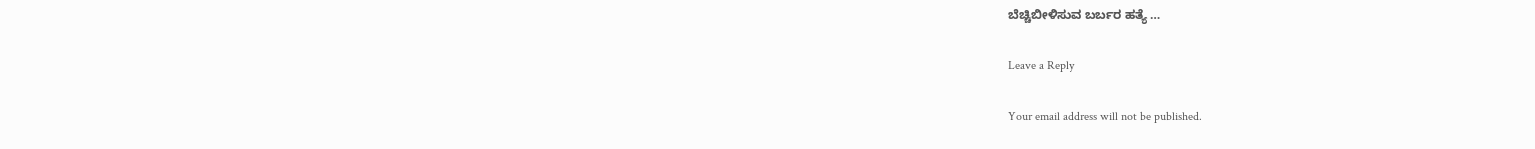ಬೆಚ್ಚಿಬೀಳಿಸುವ ಬರ್ಬರ ಹತ್ಯೆ …

Leave a Reply

Your email address will not be published.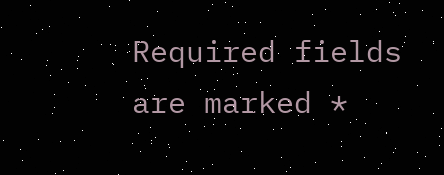Required fields are marked *